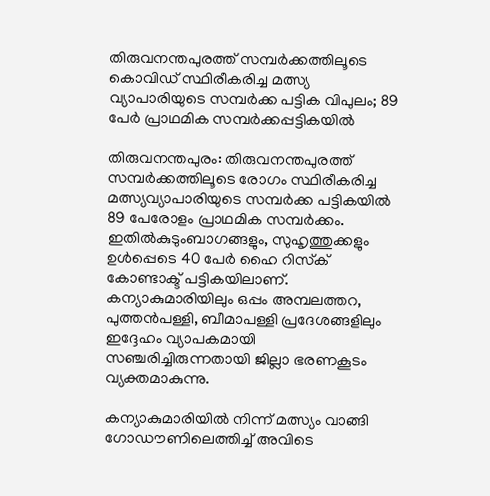തിരുവനന്തപുരത്ത് സമ്പര്‍ക്കത്തിലൂടെ കൊവിഡ് സ്ഥിരീകരിച്ച മത്സ്യ വ്യാപാരിയുടെ സമ്പര്‍ക്ക പട്ടിക വിപുലം; 89 പേര്‍ പ്രാഥമിക സമ്പര്‍ക്കപ്പട്ടികയില്‍

തിരുവനന്തപുരം: തിരുവനന്തപുരത്ത് സമ്പര്‍ക്കത്തിലൂടെ രോഗം സ്ഥിരീകരിച്ച മത്സ്യവ്യാപാരിയുടെ സമ്പര്‍ക്ക പട്ടികയില്‍ 89 പേരോളം പ്രാഥമിക സമ്പര്‍ക്കം. ഇതില്‍കുടുംബാഗങ്ങളും, സുഹൃത്തുക്കളും ഉള്‍പ്പെടെ 40 പേര്‍ ഹൈ റിസ്‌ക് കോണ്ടാക്ട് പട്ടികയിലാണ്. കന്യാകുമാരിയിലും ഒപ്പം അമ്പലത്തറ, പുത്തന്‍പള്ളി, ബീമാപള്ളി പ്രദേശങ്ങളിലും ഇദ്ദേഹം വ്യാപകമായി സഞ്ചരിച്ചിരുന്നതായി ജില്ലാ ഭരണകൂടം വ്യക്തമാകുന്നു.

കന്യാകുമാരിയില്‍ നിന്ന് മത്സ്യം വാങ്ങി ഗോഡൗണിലെത്തിച്ച് അവിടെ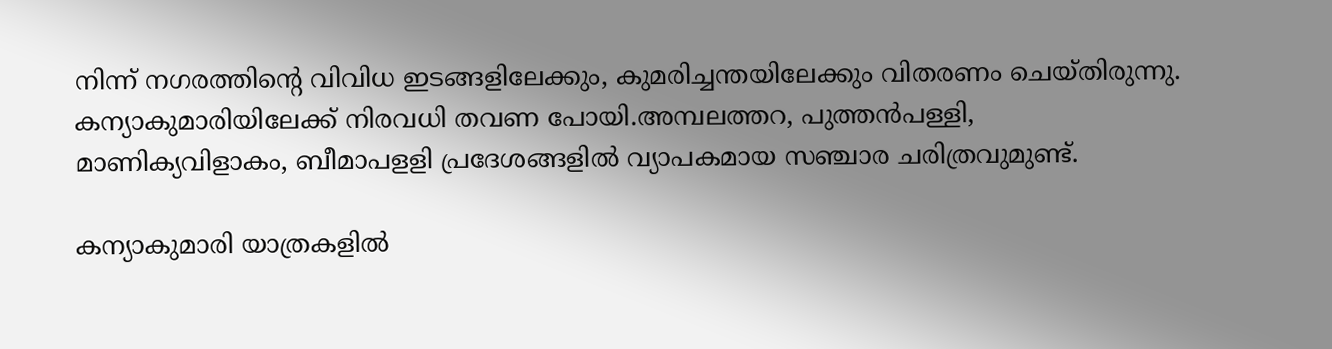നിന്ന് നഗരത്തിന്റെ വിവിധ ഇടങ്ങളിലേക്കും, കുമരിച്ചന്തയിലേക്കും വിതരണം ചെയ്തിരുന്നു. കന്യാകുമാരിയിലേക്ക് നിരവധി തവണ പോയി.അമ്പലത്തറ, പുത്തന്‍പള്ളി, മാണിക്യവിളാകം, ബീമാപളളി പ്രദേശങ്ങളില്‍ വ്യാപകമായ സഞ്ചാര ചരിത്രവുമുണ്ട്.

കന്യാകുമാരി യാത്രകളില്‍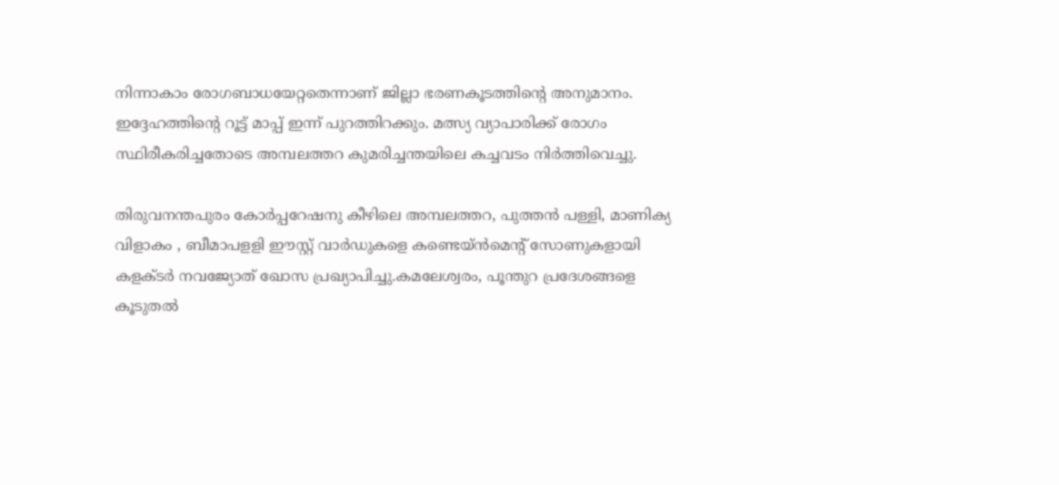നിന്നാകാം രോഗബാധയേറ്റതെന്നാണ് ജില്ലാ ഭരണകൂടത്തിന്റെ അനുമാനം. ഇദ്ദേഹത്തിന്റെ റൂട്ട് മാപ്പ് ഇന്ന് പുറത്തിറക്കും. മത്സ്യ വ്യാപാരിക്ക് രോഗം സ്ഥിരീകരിച്ചതോടെ അമ്പലത്തറ കുമരിച്ചന്തയിലെ കച്ചവടം നിര്‍ത്തിവെച്ചു.

തിരുവനന്തപുരം കോര്‍പ്പറേഷനു കീഴിലെ അമ്പലത്തറ, പുത്തന്‍ പള്ളി, മാണിക്യ വിളാകം , ബീമാപളളി ഈസ്റ്റ് വാര്‍ഡുകളെ കണ്ടെയ്ന്‍മെന്റ് സോണുകളായി കളക്ടര്‍ നവജ്യോത് ഖോസ പ്രഖ്യാപിച്ചു.കമലേശ്വരം, പൂന്തുറ പ്രദേശങ്ങളെ കൂടുതല്‍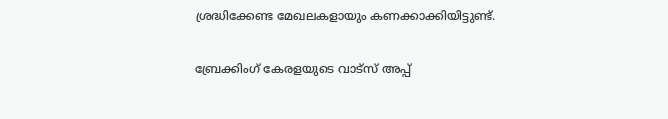ശ്രദ്ധിക്കേണ്ട മേഖലകളായും കണക്കാക്കിയിട്ടുണ്ട്.

ബ്രേക്കിംഗ് കേരളയുടെ വാട്സ് അപ്പ്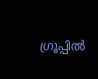ഗ്രൂപ്പിൽ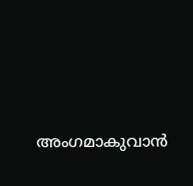അംഗമാകുവാൻ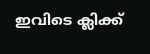ഇവിടെ ക്ലിക്ക്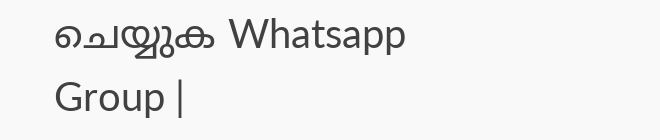ചെയ്യുക Whatsapp Group |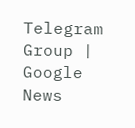Telegram Group | Google News